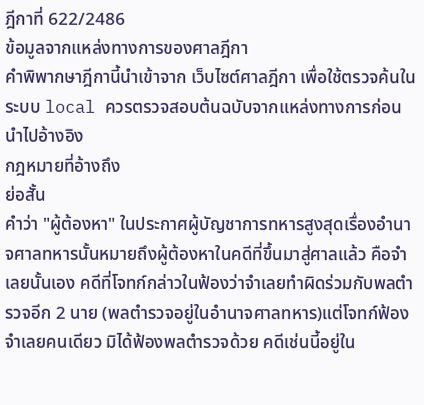ฎีกาที่ 622/2486
ข้อมูลจากแหล่งทางการของศาลฎีกา
คำพิพากษาฎีกานี้นำเข้าจาก เว็บไซต์ศาลฎีกา เพื่อใช้ตรวจค้นในระบบ local ควรตรวจสอบต้นฉบับจากแหล่งทางการก่อนนำไปอ้างอิง
กฎหมายที่อ้างถึง
ย่อสั้น
คำว่า "ผู้ต้องหา" ในประกาศผู้บัญชาการทหารสูงสุดเรื่องอำนาจศาลทหารนั้นหมายถึงผู้ต้องหาในคดีที่ขึ้นมาสู่ศาลแล้ว คือจำเลยนั้นเอง คดีที่โจทก์กล่าวในฟ้องว่าจำเลยทำผิดร่วมกับพลตำรวจอีก 2 นาย (พลตำรวจอยู่ในอำนาจศาลทหาร)แต่โจทก์ฟ้องจำเลยคนเดียว มิได้ฟ้องพลตำรวจด้วย คดีเช่นนี้อยู่ใน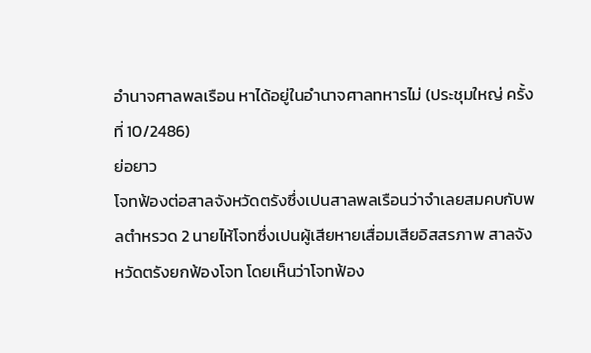อำนาจศาลพลเรือน หาได้อยู่ในอำนาจศาลทหารไม่ (ประชุมใหญ่ ครั้งที่ 10/2486)
ย่อยาว
โจทฟ้องต่อสาลจังหวัดตรังซึ่งเปนสาลพลเรือนว่าจำเลยสมคบกับพลตำหรวด 2 นายไห้โจทซึ่งเปนผู้เสียหายเสื่อมเสียอิสสรภาพ สาลจังหวัดตรังยกฟ้องโจท โดยเห็นว่าโจทฟ้อง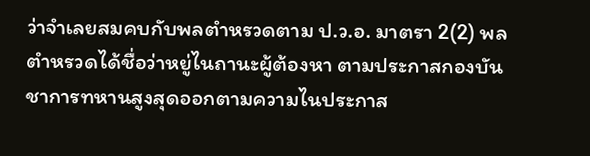ว่าจำเลยสมคบกับพลตำหรวดตาม ป.ว.อ. มาตรา 2(2) พลตำหรวดได้ชื่อว่าหยู่ไนถานะผู้ต้องหา ตามประกาสกองบันชาการทหานสูงสุดออกตามความไนประกาส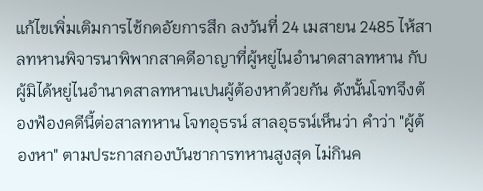แก้ไขเพิ่มเติมการไช้กดอัยการสึก ลงวันที่ 24 เมสายน 2485 ไห้สาลทหานพิจารนาพิพากสาคดีอาญาที่ผู้หยู่ไนอำนาดสาลทหาน กับผู้มิได้หยู่ไนอำนาดสาลทหานเปนผู้ต้องหาด้วยกัน ดังนั้นโจทจึงต้องฟ้องคดีนี้ต่อสาลทหาน โจทอุธรน์ สาลอุธรน์เห็นว่า คำว่า "ผู้ต้องหา" ตามประกาสกองบันชาการทหานสูงสุด ไม่กินค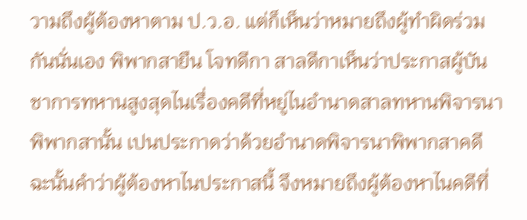วามถึงผู้ต้องหาตาม ป.ว.อ. แต่ก็เห็นว่าหมายถึงผู้ทำผิดร่วมกันนั่นเอง พิพากสายืน โจทดีกา สาลดีกาเห็นว่าประกาสผู้บันชาการทหานสูงสุดไนเรื่องคดีที่หยู่ไนอำนาดสาลทหานพิจารนาพิพากสานั้น เปนประกาดว่าด้วยอำนาดพิจารนาพิพากสาคดี ฉะนั้นคำว่าผู้ต้องหาไนประกาสนี้ จึงหมายถึงผู้ต้องหาไนคดีที่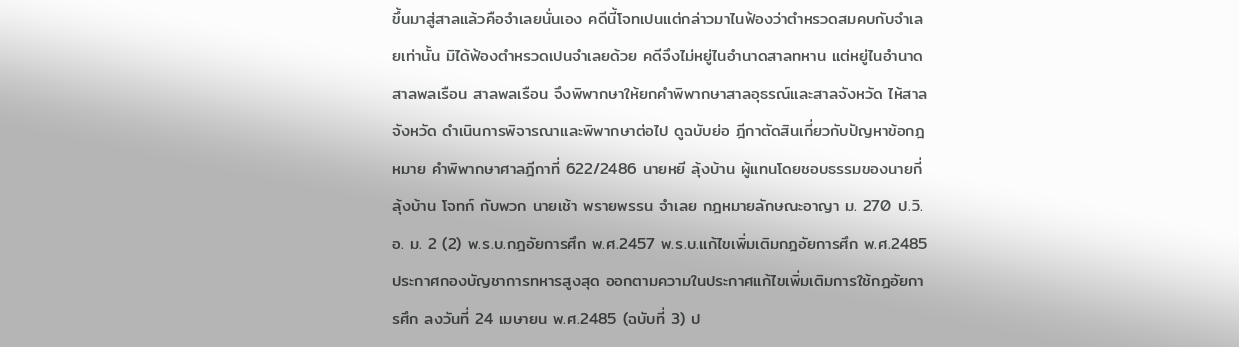ขึ้นมาสู่สาลแล้วคือจำเลยนั่นเอง คดีนี้โจทเปนแต่กล่าวมาไนฟ้องว่าตำหรวดสมคบกับจำเลยเท่านั้น มิได้ฟ้องตำหรวดเปนจำเลยด้วย คดีจึงไม่หยู่ไนอำนาดสาลทหาน แต่หยู่ไนอำนาดสาลพลเรือน สาลพลเรือน จึงพิพากษาให้ยกคำพิพากษาสาลอุธรณ์และสาลจังหวัด ไห้สาลจังหวัด ดำเนินการพิจารณาและพิพากษาต่อไป ดูฉบับย่อ ฎีกาตัดสินเกี่ยวกับปัญหาข้อกฎหมาย คำพิพากษาศาลฎีกาที่ 622/2486 นายหยี ลุ้งบ้าน ผู้แทนโดยชอบธรรมของนายกี่ ลุ้งบ้าน โจทก์ กับพวก นายเช้า พรายพรรน จำเลย กฎหมายลักษณะอาญา ม. 270 ป.วิ.อ. ม. 2 (2) พ.ร.บ.กฎอัยการศึก พ.ศ.2457 พ.ร.บ.แก้ไขเพิ่มเติมกฎอัยการศึก พ.ศ.2485 ประกาศกองบัญชาการทหารสูงสุด ออกตามความในประกาศแก้ไขเพิ่มเติมการใช้กฎอัยการศึก ลงวันที่ 24 เมษายน พ.ศ.2485 (ฉบับที่ 3) ป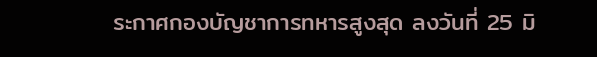ระกาศกองบัญชาการทหารสูงสุด ลงวันที่ 25 มิ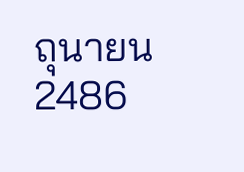ถุนายน 2486